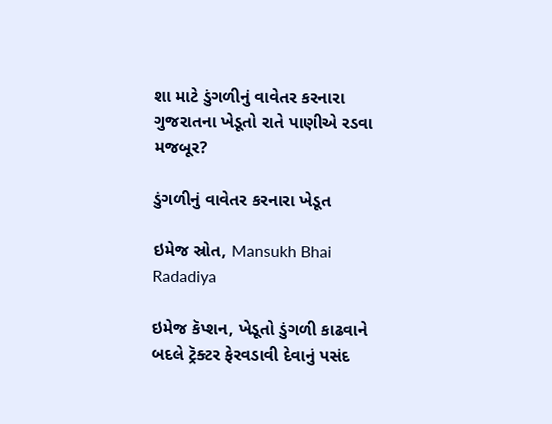શા માટે ડુંગળીનું વાવેતર કરનારા ગુજરાતના ખેડૂતો રાતે પાણીએ રડવા મજબૂર?

ડુંગળીનું વાવેતર કરનારા ખેડૂત

ઇમેજ સ્રોત, Mansukh Bhai Radadiya

ઇમેજ કૅપ્શન, ખેડૂતો ડુંગળી કાઢવાને બદલે ટ્રૅક્ટર ફેરવડાવી દેવાનું પસંદ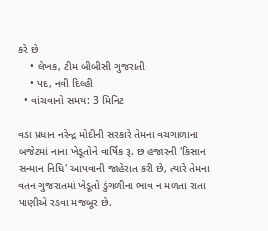કરે છે
    • લેખક, ટીમ બીબીસી ગુજરાતી
    • પદ, નવી દિલ્હી
  • વાંચવાનો સમય: 3 મિનિટ

વડા પ્રધાન નરેન્દ્ર મોદીની સરકારે તેમના વચગાળાના બજેટમાં નાના ખેડૂતોને વાર્ષિક રૂ. છ હજારની 'કિસાન સન્માન નિધિ' આપવાની જાહેરાત કરી છે, ત્યારે તેમના વતન ગુજરાતમાં ખેડૂતો ડુંગળીના ભાવ ન મળતા રાતા પાણીએ રડવા મજબૂર છે.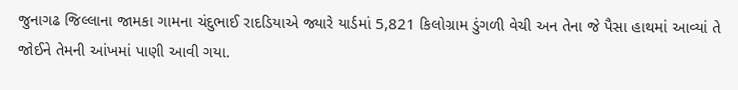જુનાગઢ જિલ્લાના જામકા ગામના ચંદુભાઈ રાદડિયાએ જ્યારે યાર્ડમાં 5,821 કિલોગ્રામ ડુંગળી વેચી અન તેના જે પૈસા હાથમાં આવ્યાં તે જોઈને તેમની આંખમાં પાણી આવી ગયા.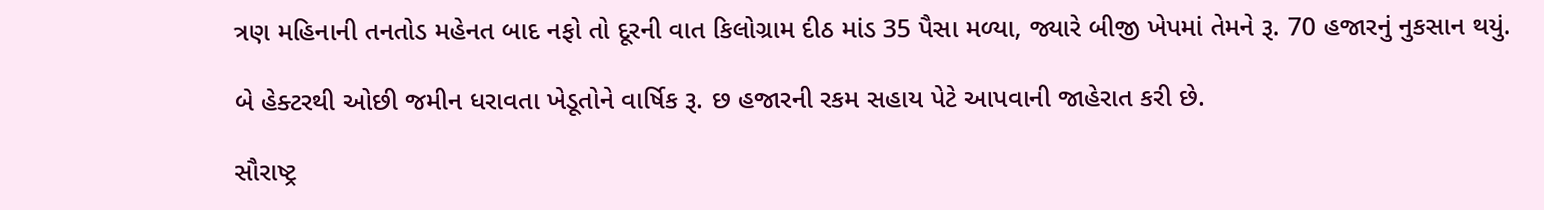ત્રણ મહિનાની તનતોડ મહેનત બાદ નફો તો દૂરની વાત કિલોગ્રામ દીઠ માંડ 35 પૈસા મળ્યા, જ્યારે બીજી ખેપમાં તેમને રૂ. 70 હજારનું નુકસાન થયું.

બે હેક્ટરથી ઓછી જમીન ધરાવતા ખેડૂતોને વાર્ષિક રૂ. છ હજારની રકમ સહાય પેટે આપવાની જાહેરાત કરી છે.

સૌરાષ્ટ્ર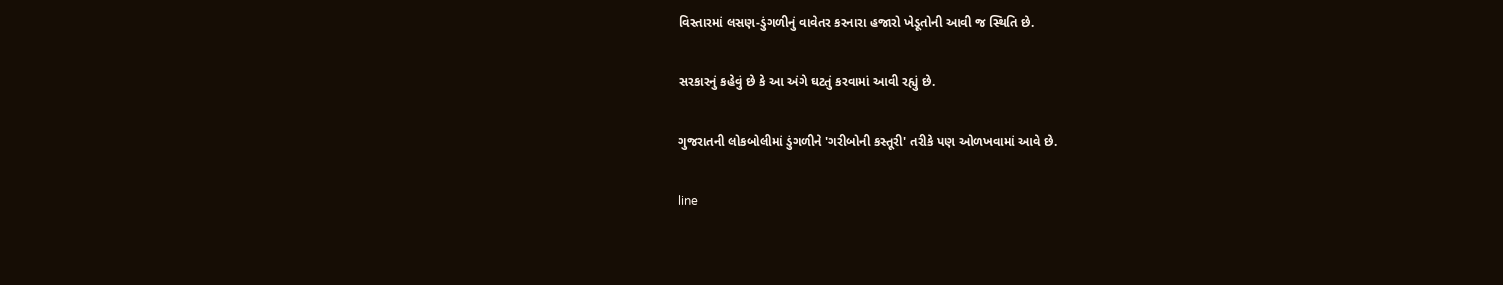વિસ્તારમાં લસણ-ડુંગળીનું વાવેતર કરનારા હજારો ખેડૂતોની આવી જ સ્થિતિ છે.

સરકારનું કહેવું છે કે આ અંગે ઘટતું કરવામાં આવી રહ્યું છે.

ગુજરાતની લોકબોલીમાં ડુંગળીને 'ગરીબોની કસ્તૂરી' તરીકે પણ ઓળખવામાં આવે છે.

line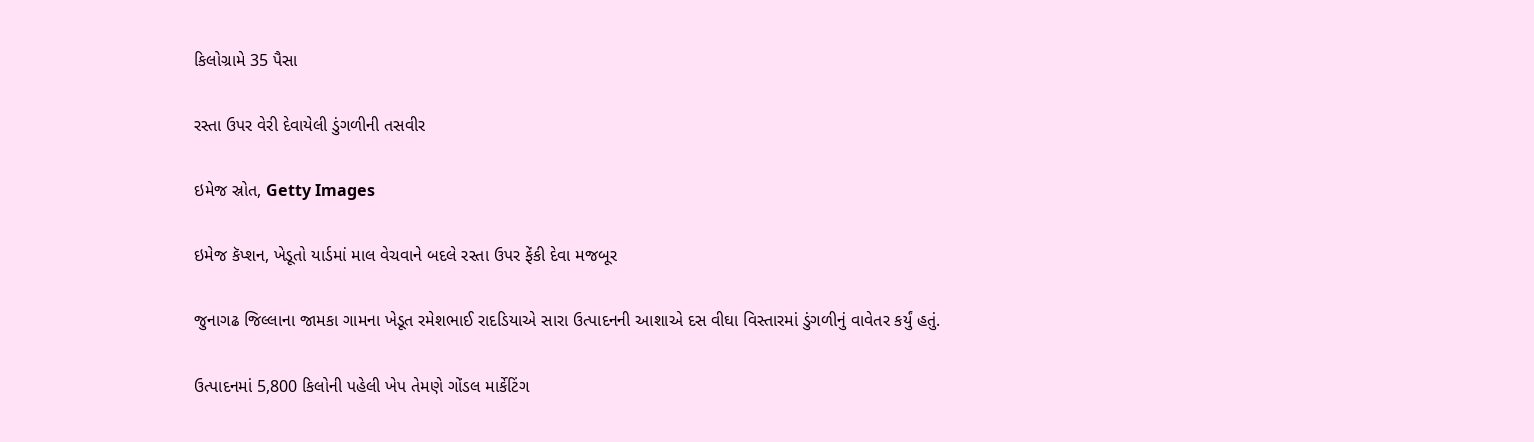કિલોગ્રામે 35 પૈસા

રસ્તા ઉપર વેરી દેવાયેલી ડુંગળીની તસવીર

ઇમેજ સ્રોત, Getty Images

ઇમેજ કૅપ્શન, ખેડૂતો યાર્ડમાં માલ વેચવાને બદલે રસ્તા ઉપર ફેંકી દેવા મજબૂર

જુનાગઢ જિલ્લાના જામકા ગામના ખેડૂત રમેશભાઈ રાદડિયાએ સારા ઉત્પાદનની આશાએ દસ વીઘા વિસ્તારમાં ડુંગળીનું વાવેતર કર્યું હતું.

ઉત્પાદનમાં 5,800 કિલોની પહેલી ખેપ તેમણે ગોંડલ માર્કેટિંગ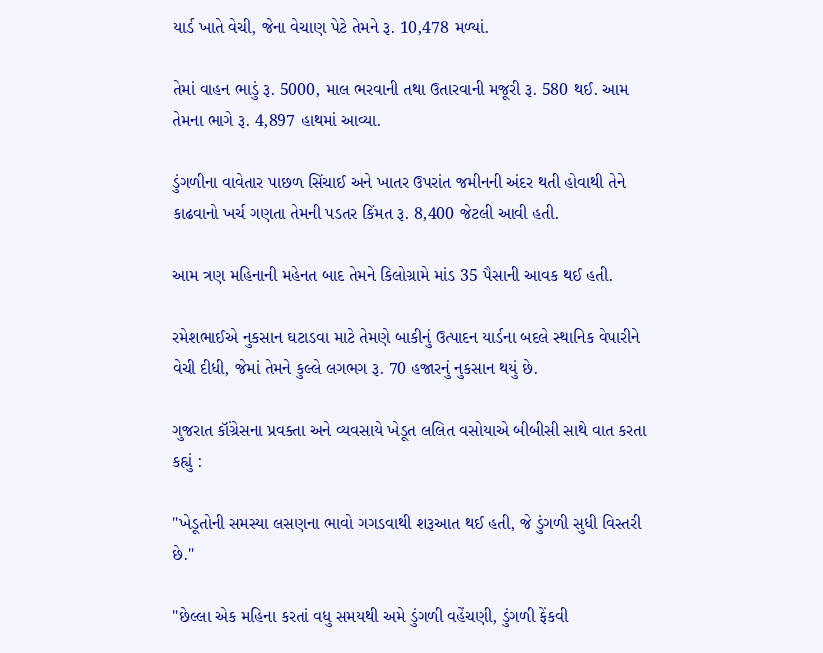યાર્ડ ખાતે વેચી, જેના વેચાણ પેટે તેમને રૂ. 10,478 મળ્યાં.

તેમાં વાહન ભાડું રૂ. 5000, માલ ભરવાની તથા ઉતારવાની મજૂરી રૂ. 580 થઈ. આમ તેમના ભાગે રૂ. 4,897 હાથમાં આવ્યા.

ડુંગળીના વાવેતાર પાછળ સિંચાઈ અને ખાતર ઉપરાંત જમીનની અંદર થતી હોવાથી તેને કાઢવાનો ખર્ચ ગણતા તેમની પડતર કિંમત રૂ. 8,400 જેટલી આવી હતી.

આમ ત્રણ મહિનાની મહેનત બાદ તેમને કિલોગ્રામે માંડ 35 પૈસાની આવક થઈ હતી.

રમેશભાઈએ નુકસાન ઘટાડવા માટે તેમણે બાકીનું ઉત્પાદન યાર્ડના બદલે સ્થાનિક વેપારીને વેચી દીધી, જેમાં તેમને કુલ્લે લગભગ રૂ. 70 હજારનું નુકસાન થયું છે.

ગુજરાત કૉંગ્રેસના પ્રવક્તા અને વ્યવસાયે ખેડૂત લલિત વસોયાએ બીબીસી સાથે વાત કરતા કહ્યું :

"ખેડૂતોની સમસ્યા લસણના ભાવો ગગડવાથી શરૂઆત થઈ હતી, જે ડુંગળી સુધી વિસ્તરી છે."

"છેલ્લા એક મહિના કરતાં વધુ સમયથી અમે ડુંગળી વહેંચણી, ડુંગળી ફેંકવી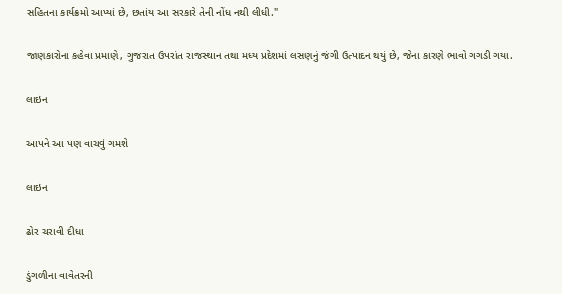સહિતના કાર્યક્રમો આપ્યાં છે, છતાંય આ સરકારે તેની નોંધ નથી લીધી."

જાણકારોના કહેવા પ્રમાણે, ગુજરાત ઉપરાંત રાજસ્થાન તથા મધ્ય પ્રદેશમાં લસણનું જંગી ઉત્પાદન થયું છે, જેના કારણે ભાવો ગગડી ગયા.

લાઇન

આપને આ પણ વાચવું ગમશે

લાઇન

ઢોર ચરાવી દીધા

ડુંગળીના વાવેતરની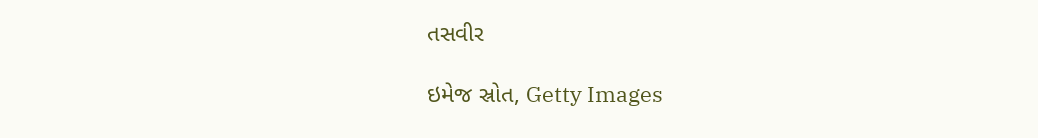તસવીર

ઇમેજ સ્રોત, Getty Images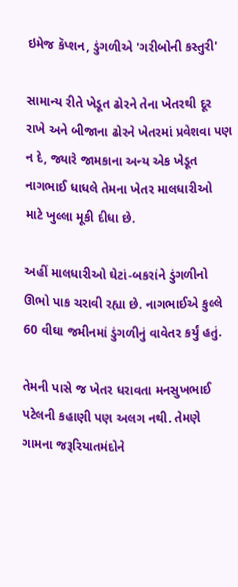ઇમેજ કૅપ્શન, ડુંગળીએ 'ગરીબોની કસ્તુરી'

સામાન્ય રીતે ખેડૂત ઢોરને તેના ખેતરથી દૂર રાખે અને બીજાના ઢોરને ખેતરમાં પ્રવેશવા પણ ન દે, જ્યારે જામકાના અન્ય એક ખેડૂત નાગભાઈ ધાધલે તેમના ખેતર માલધારીઓ માટે ખુલ્લા મૂકી દીધા છે.

અહીં માલધારીઓ ઘેટાં-બકરાંને ડુંગળીનો ઊભો પાક ચરાવી રહ્યા છે. નાગભાઈએ કુલ્લે 60 વીઘા જમીનમાં ડુંગળીનું વાવેતર કર્યું હતું.

તેમની પાસે જ ખેતર ધરાવતા મનસુખભાઈ પટેલની કહાણી પણ અલગ નથી. તેમણે ગામના જરૂરિયાતમંદોને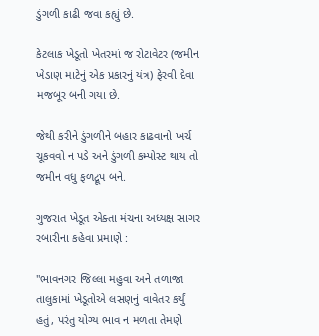ડુંગળી કાઢી જવા કહ્યું છે.

કેટલાક ખેડૂતો ખેતરમાં જ રોટાવેટર (જમીન ખેડાણ માટેનું એક પ્રકારનું યંત્ર) ફેરવી દેવા મજબૂર બની ગયા છે.

જેથી કરીને ડુંગળીને બહાર કાઢવાનો ખર્ચ ચૂકવવો ન પડે અને ડુંગળી કમ્પોસ્ટ થાય તો જમીન વધુ ફળદ્રૂપ બને.

ગુજરાત ખેડૂત એક્તા મંચના અધ્યક્ષ સાગર રબારીના કહેવા પ્રમાણે :

"ભાવનગર જિલ્લા મહુવા અને તળાજા તાલુકામાં ખેડૂતોએ લસણનું વાવેતર કર્યું હતું, પરંતુ યોગ્ય ભાવ ન મળતા તેમણે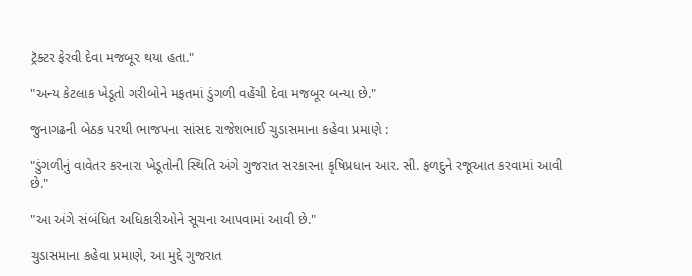ટ્રૅક્ટર ફેરવી દેવા મજબૂર થયા હતા."

"અન્ય કેટલાક ખેડૂતો ગરીબોને મફતમાં ડુંગળી વહેંચી દેવા મજબૂર બન્યા છે."

જુનાગઢની બેઠક પરથી ભાજપના સાંસદ રાજેશભાઈ ચુડાસમાના કહેવા પ્રમાણે :

"ડુંગળીનું વાવેતર કરનારા ખેડૂતોની સ્થિતિ અંગે ગુજરાત સરકારના કૃષિપ્રધાન આર. સી. ફળદુને રજૂઆત કરવામાં આવી છે."

"આ અંગે સંબંધિત અધિકારીઓને સૂચના આપવામાં આવી છે."

ચુડાસમાના કહેવા પ્રમાણે, આ મુદ્દે ગુજરાત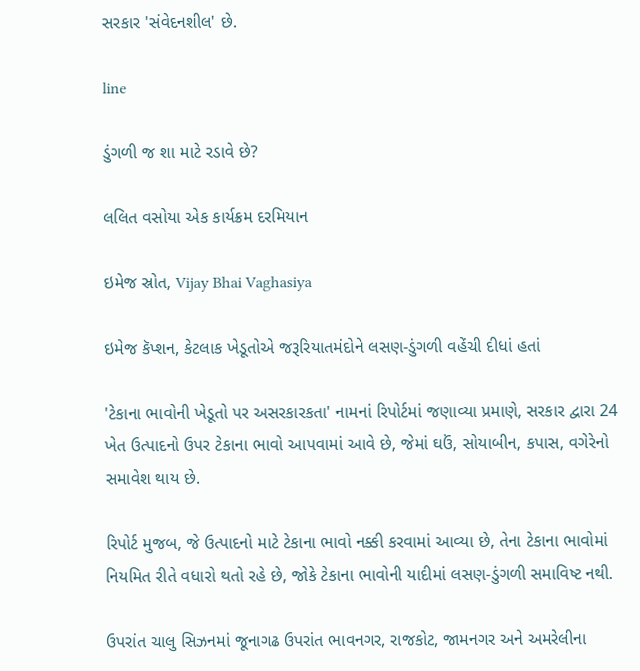સરકાર 'સંવેદનશીલ' છે.

line

ડુંગળી જ શા માટે રડાવે છે?

લલિત વસોયા એક કાર્યક્રમ દરમિયાન

ઇમેજ સ્રોત, Vijay Bhai Vaghasiya

ઇમેજ કૅપ્શન, કેટલાક ખેડૂતોએ જરૂરિયાતમંદોને લસણ-ડુંગળી વહેંચી દીધાં હતાં

'ટેકાના ભાવોની ખેડૂતો પર અસરકારકતા' નામનાં રિપોર્ટમાં જણાવ્યા પ્રમાણે, સરકાર દ્વારા 24 ખેત ઉત્પાદનો ઉપર ટેકાના ભાવો આપવામાં આવે છે, જેમાં ઘઉં, સોયાબીન, કપાસ, વગેરેનો સમાવેશ થાય છે.

રિપોર્ટ મુજબ, જે ઉત્પાદનો માટે ટેકાના ભાવો નક્કી કરવામાં આવ્યા છે, તેના ટેકાના ભાવોમાં નિયમિત રીતે વધારો થતો રહે છે, જોકે ટેકાના ભાવોની યાદીમાં લસણ-ડુંગળી સમાવિષ્ટ નથી.

ઉપરાંત ચાલુ સિઝનમાં જૂનાગઢ ઉપરાંત ભાવનગર, રાજકોટ, જામનગર અને અમરેલીના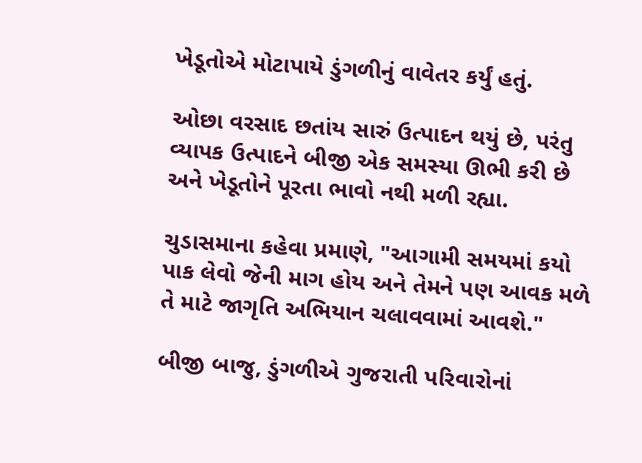ખેડૂતોએ મોટાપાયે ડુંગળીનું વાવેતર કર્યું હતું.

ઓછા વરસાદ છતાંય સારું ઉત્પાદન થયું છે, પરંતુ વ્યાપક ઉત્પાદને બીજી એક સમસ્યા ઊભી કરી છે અને ખેડૂતોને પૂરતા ભાવો નથી મળી રહ્યા.

ચુડાસમાના કહેવા પ્રમાણે, "આગામી સમયમાં કયો પાક લેવો જેની માગ હોય અને તેમને પણ આવક મળે તે માટે જાગૃતિ અભિયાન ચલાવવામાં આવશે."

બીજી બાજુ, ડુંગળીએ ગુજરાતી પરિવારોનાં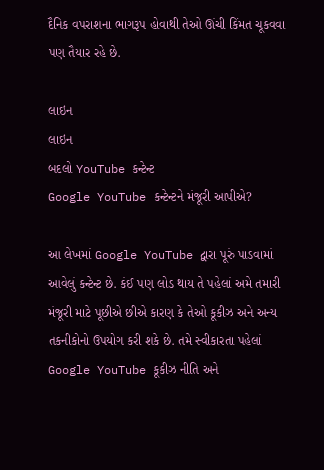દૈનિક વપરાશના ભાગરૂપ હોવાથી તેઓ ઊંચી કિંમત ચૂકવવા પણ તૈયાર રહે છે.

લાઇન
લાઇન
બદલો YouTube કન્ટેન્ટ
Google YouTube કન્ટેન્ટને મંજૂરી આપીએ?

આ લેખમાં Google YouTube દ્વારા પૂરું પાડવામાં આવેલું કન્ટેન્ટ છે. કંઈ પણ લોડ થાય તે પહેલાં અમે તમારી મંજૂરી માટે પૂછીએ છીએ કારણ કે તેઓ કૂકીઝ અને અન્ય તકનીકોનો ઉપયોગ કરી શકે છે. તમે સ્વીકારતા પહેલાં Google YouTube કૂકીઝ નીતિ અને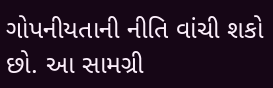ગોપનીયતાની નીતિ વાંચી શકો છો. આ સામગ્રી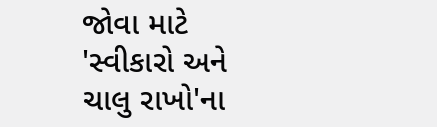જોવા માટે 'સ્વીકારો અને ચાલુ રાખો'ના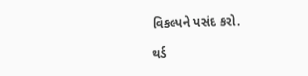વિકલ્પને પસંદ કરો.

થર્ડ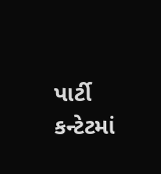પાર્ટી કન્ટેટમાં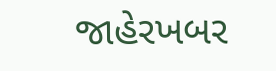જાહેરખબર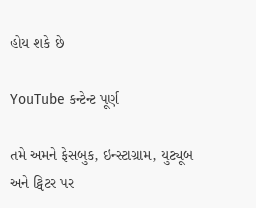હોય શકે છે

YouTube કન્ટેન્ટ પૂર્ણ

તમે અમને ફેસબુક, ઇન્સ્ટાગ્રામ, યુટ્યૂબ અને ટ્વિટર પર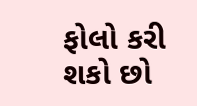ફોલો કરી શકો છો